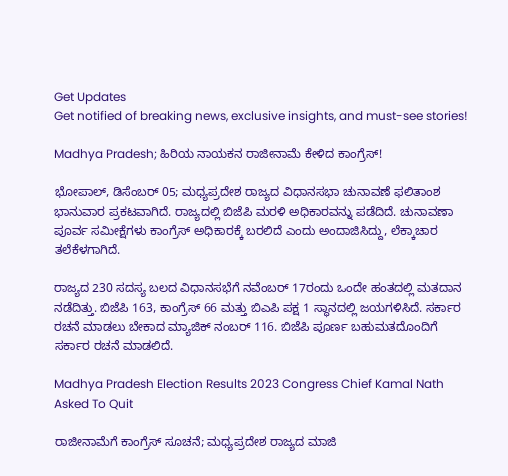Get Updates
Get notified of breaking news, exclusive insights, and must-see stories!

Madhya Pradesh; ಹಿರಿಯ ನಾಯಕನ ರಾಜೀನಾಮೆ ಕೇಳಿದ ಕಾಂಗ್ರೆಸ್‌!

ಭೋಪಾಲ್, ಡಿಸೆಂಬರ್ 05; ಮಧ್ಯಪ್ರದೇಶ ರಾಜ್ಯದ ವಿಧಾನಸಭಾ ಚುನಾವಣೆ ಫಲಿತಾಂಶ ಭಾನುವಾರ ಪ್ರಕಟವಾಗಿದೆ. ರಾಜ್ಯದಲ್ಲಿ ಬಿಜೆಪಿ ಮರಳಿ ಅಧಿಕಾರವನ್ನು ಪಡೆದಿದೆ. ಚುನಾವಣಾ ಪೂರ್ವ ಸಮೀಕ್ಷೆಗಳು ಕಾಂಗ್ರೆಸ್ ಅಧಿಕಾರಕ್ಕೆ ಬರಲಿದೆ ಎಂದು ಅಂದಾಜಿಸಿದ್ದು, ಲೆಕ್ಕಾಚಾರ ತಲೆಕೆಳಗಾಗಿದೆ.

ರಾಜ್ಯದ 230 ಸದಸ್ಯ ಬಲದ ವಿಧಾನಸಭೆಗೆ ನವೆಂಬರ್ 17ರಂದು ಒಂದೇ ಹಂತದಲ್ಲಿ ಮತದಾನ ನಡೆದಿತ್ತು. ಬಿಜೆಪಿ 163, ಕಾಂಗ್ರೆಸ್ 66 ಮತ್ತು ಬಿಎಪಿ ಪಕ್ಷ 1 ಸ್ಥಾನದಲ್ಲಿ ಜಯಗಳಿಸಿದೆ. ಸರ್ಕಾರ ರಚನೆ ಮಾಡಲು ಬೇಕಾದ ಮ್ಯಾಜಿಕ್ ನಂಬರ್ 116. ಬಿಜೆಪಿ ಪೂರ್ಣ ಬಹುಮತದೊಂದಿಗೆ ಸರ್ಕಾರ ರಚನೆ ಮಾಡಲಿದೆ.

Madhya Pradesh Election Results 2023 Congress Chief Kamal Nath Asked To Quit

ರಾಜೀನಾಮೆಗೆ ಕಾಂಗ್ರೆಸ್ ಸೂಚನೆ; ಮಧ್ಯಪ್ರದೇಶ ರಾಜ್ಯದ ಮಾಜಿ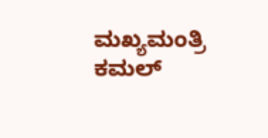ಮಖ್ಯಮಂತ್ರಿ ಕಮಲ್‌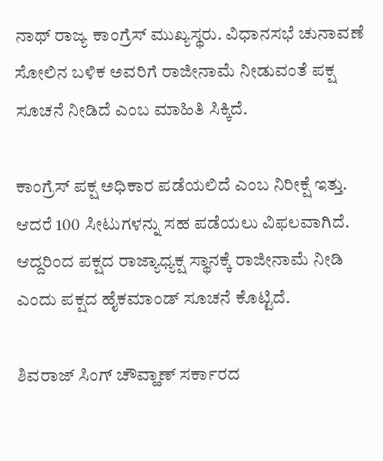ನಾಥ್ ರಾಜ್ಯ ಕಾಂಗ್ರೆಸ್ ಮುಖ್ಯಸ್ಥರು. ವಿಧಾನಸಭೆ ಚುನಾವಣೆ ಸೋಲಿನ ಬಳಿಕ ಅವರಿಗೆ ರಾಜೀನಾಮೆ ನೀಡುವಂತೆ ಪಕ್ಷ ಸೂಚನೆ ನೀಡಿದೆ ಎಂಬ ಮಾಹಿತಿ ಸಿಕ್ಕಿದೆ.

ಕಾಂಗ್ರೆಸ್ ಪಕ್ಷ ಅಧಿಕಾರ ಪಡೆಯಲಿದೆ ಎಂಬ ನಿರೀಕ್ಷೆ ಇತ್ತು. ಆದರೆ 100 ಸೀಟುಗಳನ್ನು ಸಹ ಪಡೆಯಲು ವಿಫಲವಾಗಿದೆ. ಆದ್ದರಿಂದ ಪಕ್ಷದ ರಾಜ್ಯಾಧ್ಯಕ್ಷ ಸ್ಥಾನಕ್ಕೆ ರಾಜೀನಾಮೆ ನೀಡಿ ಎಂದು ಪಕ್ಷದ ಹೈಕಮಾಂಡ್ ಸೂಚನೆ ಕೊಟ್ಟಿದೆ.

ಶಿವರಾಜ್‌ ಸಿಂಗ್ ಚೌವ್ಹಾಣ್ ಸರ್ಕಾರದ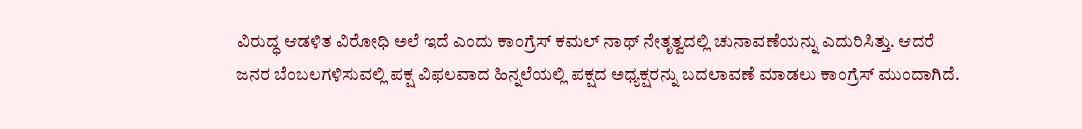ವಿರುದ್ಧ ಆಡಳಿತ ವಿರೋಧಿ ಅಲೆ ಇದೆ ಎಂದು ಕಾಂಗ್ರೆಸ್ ಕಮಲ್‌ ನಾಥ್ ನೇತೃತ್ವದಲ್ಲಿ ಚುನಾವಣೆಯನ್ನು ಎದುರಿಸಿತ್ತು. ಆದರೆ ಜನರ ಬೆಂಬಲಗಳಿಸುವಲ್ಲಿ ಪಕ್ಷ ವಿಫಲವಾದ ಹಿನ್ನಲೆಯಲ್ಲಿ ಪಕ್ಷದ ಅಧ್ಯಕ್ಷರನ್ನು ಬದಲಾವಣೆ ಮಾಡಲು ಕಾಂಗ್ರೆಸ್ ಮುಂದಾಗಿದೆ.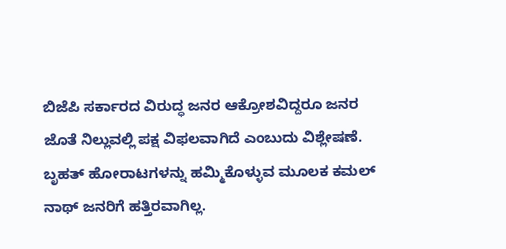ಬಿಜೆಪಿ ಸರ್ಕಾರದ ವಿರುದ್ಧ ಜನರ ಆಕ್ರೋಶವಿದ್ದರೂ ಜನರ ಜೊತೆ ನಿಲ್ಲುವಲ್ಲಿ ಪಕ್ಷ ವಿಫಲವಾಗಿದೆ ಎಂಬುದು ವಿಶ್ಲೇಷಣೆ. ಬೃಹತ್‌ ಹೋರಾಟಗಳನ್ನು ಹಮ್ಮಿಕೊಳ್ಳುವ ಮೂಲಕ ಕಮಲ್‌ ನಾಥ್ ಜನರಿಗೆ ಹತ್ತಿರವಾಗಿಲ್ಲ.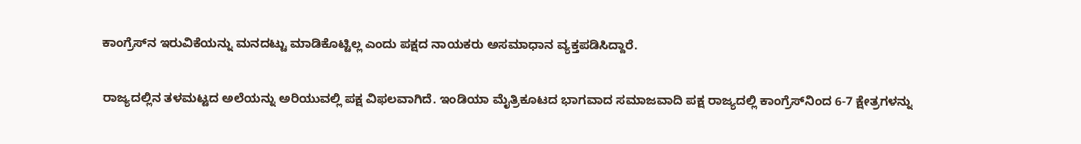ಕಾಂಗ್ರೆಸ್‌ನ ಇರುವಿಕೆಯನ್ನು ಮನದಟ್ಟು ಮಾಡಿಕೊಟ್ಟಿಲ್ಲ ಎಂದು ಪಕ್ಷದ ನಾಯಕರು ಅಸಮಾಧಾನ ವ್ಯಕ್ತಪಡಿಸಿದ್ದಾರೆ.

ರಾಜ್ಯದಲ್ಲಿನ ತಳಮಟ್ಟದ ಅಲೆಯನ್ನು ಅರಿಯುವಲ್ಲಿ ಪಕ್ಷ ವಿಫಲವಾಗಿದೆ. ಇಂಡಿಯಾ ಮೈತ್ರಿಕೂಟದ ಭಾಗವಾದ ಸಮಾಜವಾದಿ ಪಕ್ಷ ರಾಜ್ಯದಲ್ಲಿ ಕಾಂಗ್ರೆಸ್‌ನಿಂದ 6-7 ಕ್ಷೇತ್ರಗಳನ್ನು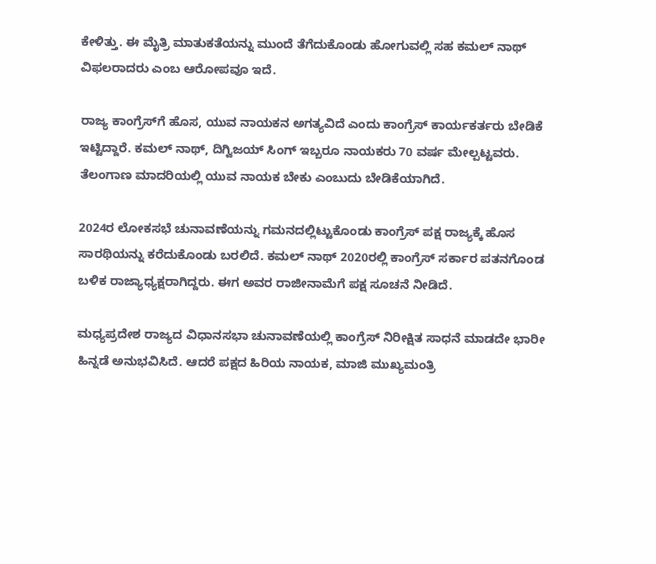ಕೇಳಿತ್ತು. ಈ ಮೈತ್ರಿ ಮಾತುಕತೆಯನ್ನು ಮುಂದೆ ತೆಗೆದುಕೊಂಡು ಹೋಗುವಲ್ಲಿ ಸಹ ಕಮಲ್‌ ನಾಥ್ ವಿಫಲರಾದರು ಎಂಬ ಆರೋಪವೂ ಇದೆ.

ರಾಜ್ಯ ಕಾಂಗ್ರೆಸ್‌ಗೆ ಹೊಸ, ಯುವ ನಾಯಕನ ಅಗತ್ಯವಿದೆ ಎಂದು ಕಾಂಗ್ರೆಸ್ ಕಾರ್ಯಕರ್ತರು ಬೇಡಿಕೆ ಇಟ್ಟಿದ್ದಾರೆ. ಕಮಲ್‌ ನಾಥ್, ದಿಗ್ವಿಜಯ್ ಸಿಂಗ್ ಇಬ್ಬರೂ ನಾಯಕರು 70 ವರ್ಷ ಮೇಲ್ಪಟ್ಟವರು. ತೆಲಂಗಾಣ ಮಾದರಿಯಲ್ಲಿ ಯುವ ನಾಯಕ ಬೇಕು ಎಂಬುದು ಬೇಡಿಕೆಯಾಗಿದೆ.

2024ರ ಲೋಕಸಭೆ ಚುನಾವಣೆಯನ್ನು ಗಮನದಲ್ಲಿಟ್ಟುಕೊಂಡು ಕಾಂಗ್ರೆಸ್ ಪಕ್ಷ ರಾಜ್ಯಕ್ಕೆ ಹೊಸ ಸಾರಥಿಯನ್ನು ಕರೆದುಕೊಂಡು ಬರಲಿದೆ. ಕಮಲ್‌ ನಾಥ್ 2020ರಲ್ಲಿ ಕಾಂಗ್ರೆಸ್ ಸರ್ಕಾರ ಪತನಗೊಂಡ ಬಳಿಕ ರಾಜ್ಯಾಧ್ಯಕ್ಷರಾಗಿದ್ದರು. ಈಗ ಅವರ ರಾಜೀನಾಮೆಗೆ ಪಕ್ಷ ಸೂಚನೆ ನೀಡಿದೆ.

ಮಧ್ಯಪ್ರದೇಶ ರಾಜ್ಯದ ವಿಧಾನಸಭಾ ಚುನಾವಣೆಯಲ್ಲಿ ಕಾಂಗ್ರೆಸ್ ನಿರೀಕ್ಷಿತ ಸಾಧನೆ ಮಾಡದೇ ಭಾರೀ ಹಿನ್ನಡೆ ಅನುಭವಿಸಿದೆ. ಆದರೆ ಪಕ್ಷದ ಹಿರಿಯ ನಾಯಕ, ಮಾಜಿ ಮುಖ್ಯಮಂತ್ರಿ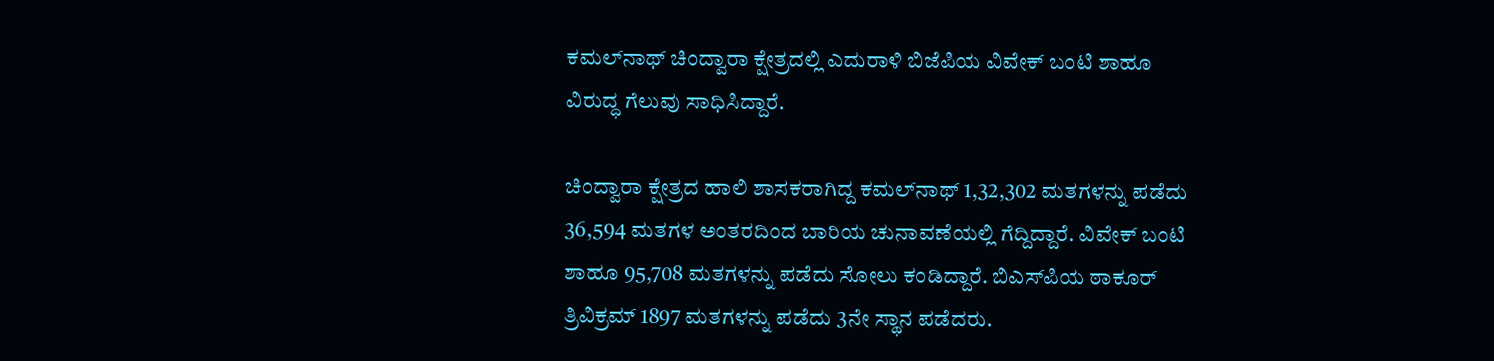ಕಮಲ್‌ನಾಥ್ ಚಿಂದ್ವಾರಾ ಕ್ಷೇತ್ರದಲ್ಲಿ ಎದುರಾಳಿ ಬಿಜೆಪಿಯ ವಿವೇಕ್ ಬಂಟಿ ಶಾಹೂ ವಿರುದ್ಧ ಗೆಲುವು ಸಾಧಿಸಿದ್ದಾರೆ.

ಚಿಂದ್ವಾರಾ ಕ್ಷೇತ್ರದ ಹಾಲಿ ಶಾಸಕರಾಗಿದ್ದ ಕಮಲ್‌ನಾಥ್ 1,32,302 ಮತಗಳನ್ನು ಪಡೆದು 36,594 ಮತಗಳ ಅಂತರದಿಂದ ಬಾರಿಯ ಚುನಾವಣೆಯಲ್ಲಿ ಗೆದ್ದಿದ್ದಾರೆ. ವಿವೇಕ್ ಬಂಟಿ ಶಾಹೂ 95,708 ಮತಗಳನ್ನು ಪಡೆದು ಸೋಲು ಕಂಡಿದ್ದಾರೆ. ಬಿಎಸ್‌ಪಿಯ ಠಾಕೂರ್ ತ್ರಿವಿಕ್ರಮ್ 1897 ಮತಗಳನ್ನು ಪಡೆದು 3ನೇ ಸ್ಥಾನ ಪಡೆದರು.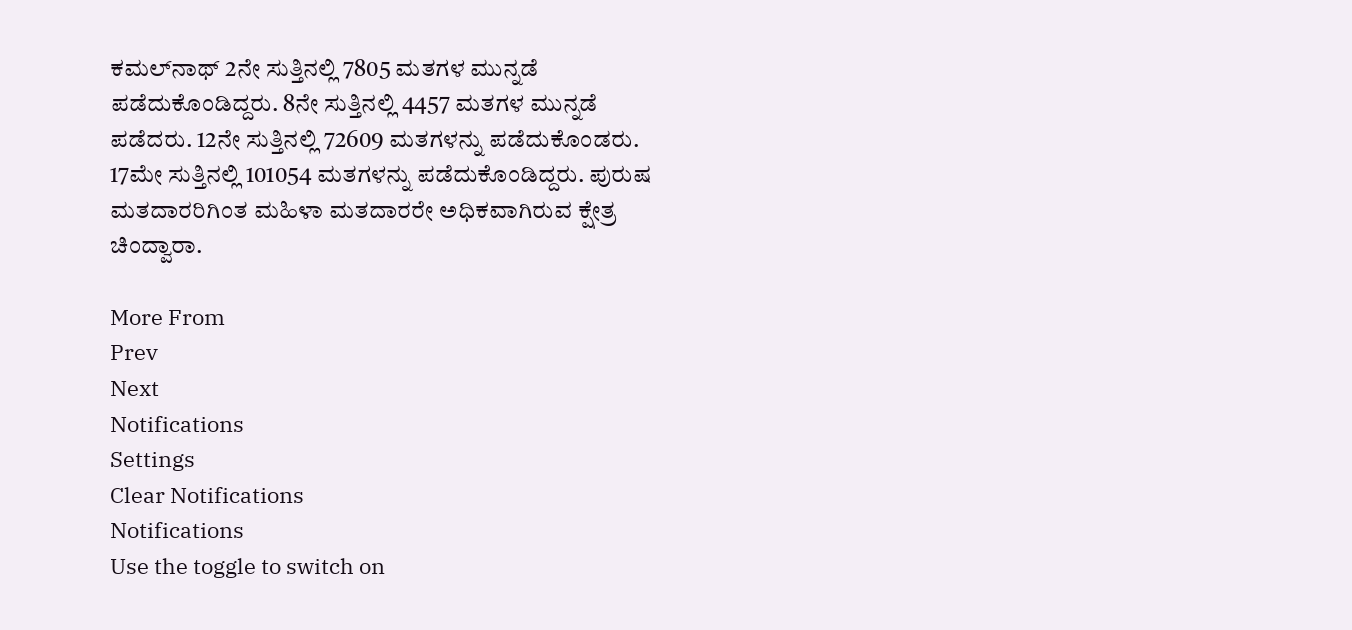ಕಮಲ್‌ನಾಥ್ 2ನೇ ಸುತ್ತಿನಲ್ಲಿ 7805 ಮತಗಳ ಮುನ್ನಡೆ ಪಡೆದುಕೊಂಡಿದ್ದರು. 8ನೇ ಸುತ್ತಿನಲ್ಲಿ 4457 ಮತಗಳ ಮುನ್ನಡೆ ಪಡೆದರು. 12ನೇ ಸುತ್ತಿನಲ್ಲಿ 72609 ಮತಗಳನ್ನು ಪಡೆದುಕೊಂಡರು. 17ಮೇ ಸುತ್ತಿನಲ್ಲಿ 101054 ಮತಗಳನ್ನು ಪಡೆದುಕೊಂಡಿದ್ದರು. ಪುರುಷ ಮತದಾರರಿಗಿಂತ ಮಹಿಳಾ ಮತದಾರರೇ ಅಧಿಕವಾಗಿರುವ ಕ್ಷೇತ್ರ ಚಿಂದ್ವಾರಾ.

More From
Prev
Next
Notifications
Settings
Clear Notifications
Notifications
Use the toggle to switch on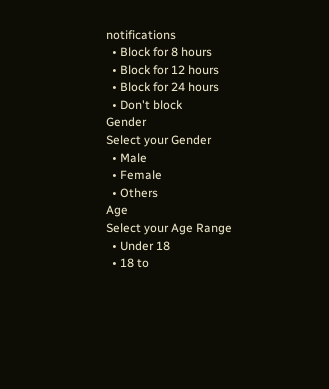notifications
  • Block for 8 hours
  • Block for 12 hours
  • Block for 24 hours
  • Don't block
Gender
Select your Gender
  • Male
  • Female
  • Others
Age
Select your Age Range
  • Under 18
  • 18 to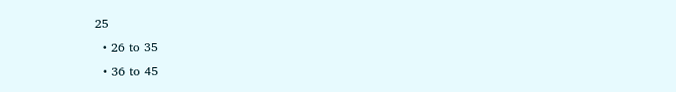25
  • 26 to 35
  • 36 to 45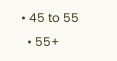• 45 to 55
  • 55+